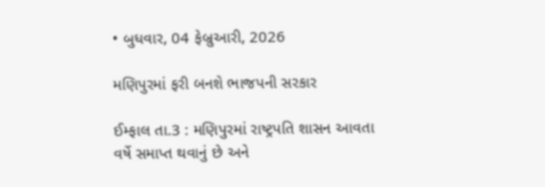• બુધવાર, 04 ફેબ્રુઆરી, 2026

મણિપુરમાં ફરી બનશે ભાજપની સરકાર

ઈમ્ફાલ તા.3 : મણિપુરમાં રાષ્ટ્રપતિ શાસન આવતા વર્ષે સમાપ્ત થવાનું છે અને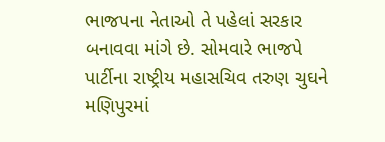ભાજપના નેતાઓ તે પહેલાં સરકાર બનાવવા માંગે છે. સોમવારે ભાજપે પાર્ટીના રાષ્ટ્રીય મહાસચિવ તરુણ ચુઘને મણિપુરમાં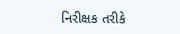નિરીક્ષક તરીકે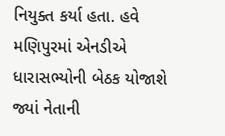નિયુક્ત કર્યા હતા. હવે મણિપુરમાં એનડીએ ધારાસભ્યોની બેઠક યોજાશે જ્યાં નેતાની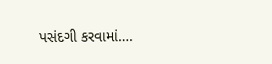પસંદગી કરવામાં….